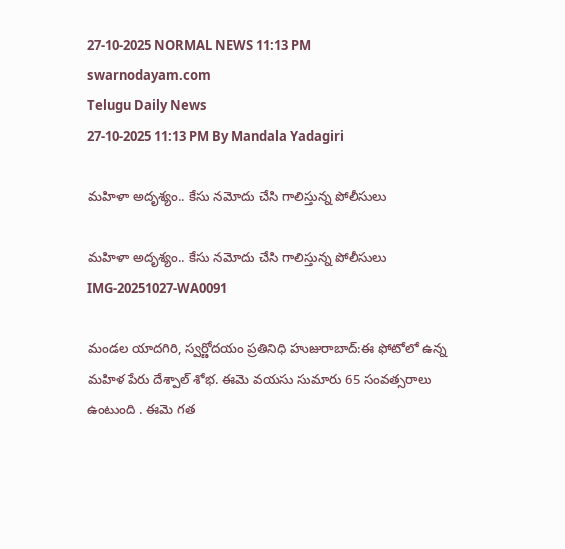27-10-2025 NORMAL NEWS 11:13 PM
swarnodayam.com
Telugu Daily News
27-10-2025 11:13 PM By Mandala Yadagiri

మహిళా అదృశ్యం.. కేసు నమోదు చేసి గాలిస్తున్న పోలీసులు

మహిళా అదృశ్యం.. కేసు నమోదు చేసి గాలిస్తున్న పోలీసులు
IMG-20251027-WA0091

మండల యాదగిరి, స్వర్ణోదయం ప్రతినిధి హుజురాబాద్:ఈ ఫోటోలో ఉన్న మహిళ పేరు దేశ్పాల్ శోభ. ఈమె వయసు సుమారు 65 సంవత్సరాలు ఉంటుంది . ఈమె గత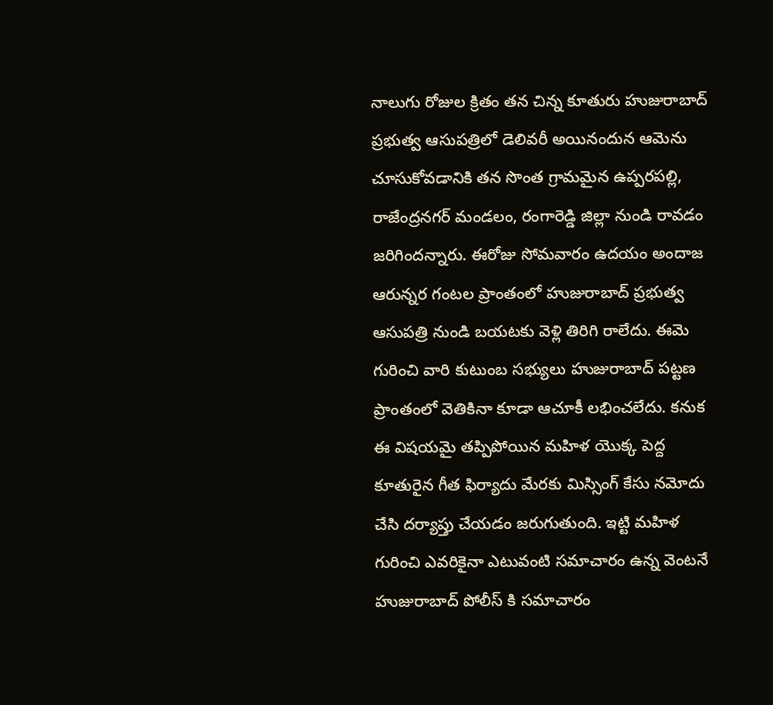నాలుగు రోజుల క్రితం తన చిన్న కూతురు హుజురాబాద్ ప్రభుత్వ ఆసుపత్రిలో డెలివరీ అయినందున ఆమెను చూసుకోవడానికి తన సొంత గ్రామమైన ఉప్పరపల్లి, రాజేంద్రనగర్ మండలం, రంగారెడ్డి జిల్లా నుండి రావడం జరిగిందన్నారు. ఈరోజు సోమవారం ఉదయం అందాజ ఆరున్నర గంటల ప్రాంతంలో హుజురాబాద్ ప్రభుత్వ ఆసుపత్రి నుండి బయటకు వెళ్లి తిరిగి రాలేదు. ఈమె గురించి వారి కుటుంబ సభ్యులు హుజురాబాద్ పట్టణ ప్రాంతంలో వెతికినా కూడా ఆచూకీ లభించలేదు. కనుక ఈ విషయమై తప్పిపోయిన మహిళ యొక్క పెద్ద కూతురైన గీత ఫిర్యాదు మేరకు మిస్సింగ్ కేసు నమోదు చేసి దర్యాప్తు చేయడం జరుగుతుంది. ఇట్టి మహిళ గురించి ఎవరికైనా ఎటువంటి సమాచారం ఉన్న వెంటనే హుజురాబాద్ పోలీస్ కి సమాచారం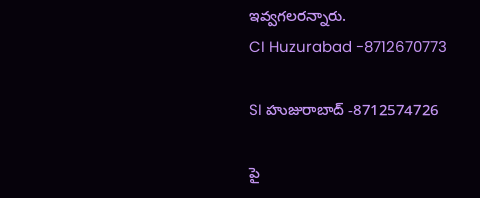ఇవ్వగలరన్నారు.
CI Huzurabad -8712670773

SI హుజురాబాద్ -8712574726

పై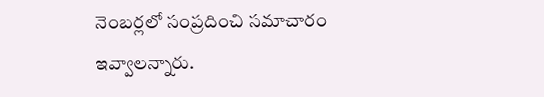నెంబర్లలో సంప్రదించి సమాచారం ఇవ్వాలన్నారు.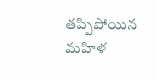తప్పిపోయిన మహిళ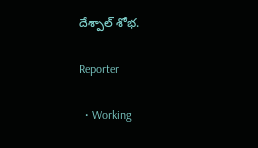దేశ్పాల్ శోభ.

Reporter

  • Working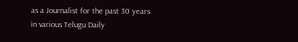as a Journalist for the past 30 years in various Telugu Daily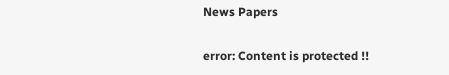News Papers

error: Content is protected !!